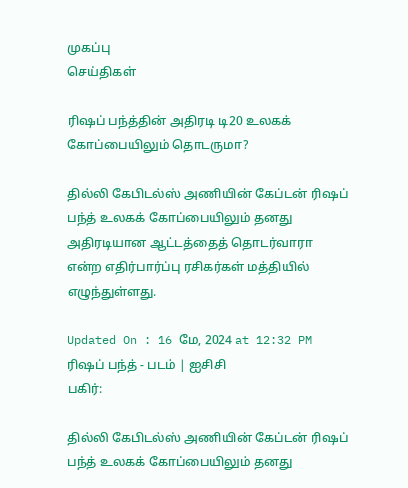முகப்பு
செய்திகள்

ரிஷப் பந்த்தின் அதிரடி டி20 உலகக் கோப்பையிலும் தொடருமா?

தில்லி கேபிடல்ஸ் அணியின் கேப்டன் ரிஷப் பந்த் உலகக் கோப்பையிலும் தனது அதிரடியான ஆட்டத்தைத் தொடர்வாரா என்ற எதிர்பார்ப்பு ரசிகர்கள் மத்தியில் எழுந்துள்ளது.

Updated On : 16 மே, 2024 at 12:32 PM
ரிஷப் பந்த் - படம் | ஐசிசி
பகிர்:

தில்லி கேபிடல்ஸ் அணியின் கேப்டன் ரிஷப் பந்த் உலகக் கோப்பையிலும் தனது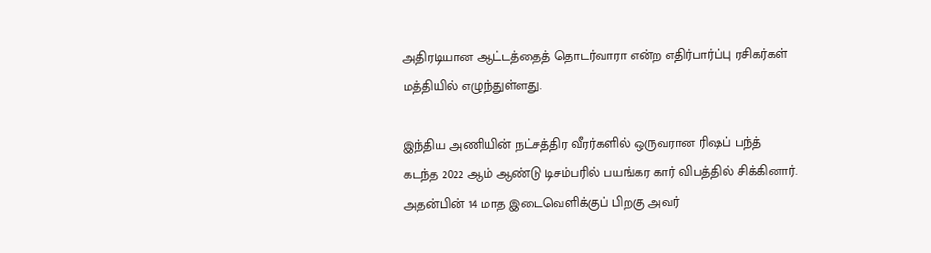அதிரடியான ஆட்டத்தைத் தொடர்வாரா என்ற எதிர்பார்ப்பு ரசிகர்கள் மத்தியில் எழுந்துள்ளது.

இந்திய அணியின் நட்சத்திர வீரர்களில் ஒருவரான ரிஷப் பந்த் கடந்த 2022 ஆம் ஆண்டு டிசம்பரில் பயங்கர கார் விபத்தில் சிக்கினார். அதன்பின் 14 மாத இடைவெளிக்குப் பிறகு அவர்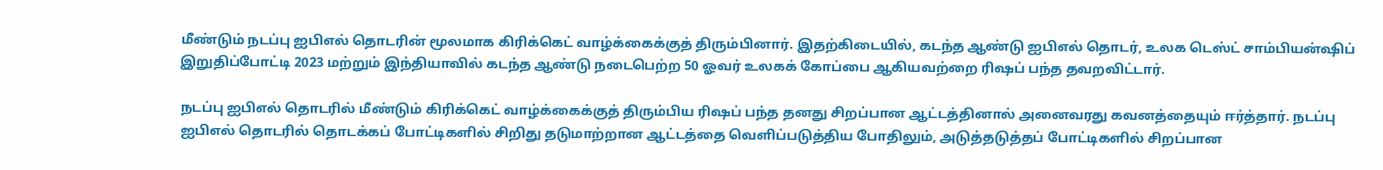மீண்டும் நடப்பு ஐபிஎல் தொடரின் மூலமாக கிரிக்கெட் வாழ்க்கைக்குத் திரும்பினார். இதற்கிடையில், கடந்த ஆண்டு ஐபிஎல் தொடர், உலக டெஸ்ட் சாம்பியன்ஷிப் இறுதிப்போட்டி 2023 மற்றும் இந்தியாவில் கடந்த ஆண்டு நடைபெற்ற 50 ஓவர் உலகக் கோப்பை ஆகியவற்றை ரிஷப் பந்த தவறவிட்டார்.

நடப்பு ஐபிஎல் தொடரில் மீண்டும் கிரிக்கெட் வாழ்க்கைக்குத் திரும்பிய ரிஷப் பந்த தனது சிறப்பான ஆட்டத்தினால் அனைவரது கவனத்தையும் ஈர்த்தார். நடப்பு ஐபிஎல் தொடரில் தொடக்கப் போட்டிகளில் சிறிது தடுமாற்றான ஆட்டத்தை வெளிப்படுத்திய போதிலும், அடுத்தடுத்தப் போட்டிகளில் சிறப்பான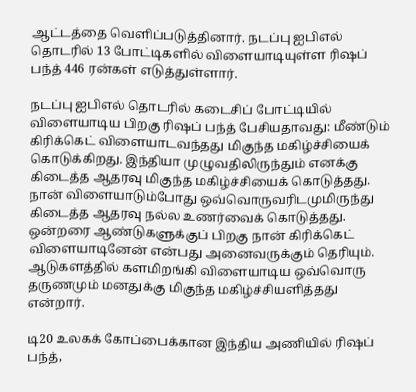ஆட்டத்தை வெளிப்படுத்தினார். நடப்பு ஐபிஎல் தொடரில் 13 போட்டிகளில் விளையாடியுள்ள ரிஷப் பந்த் 446 ரன்கள் எடுத்துள்ளார்.

நடப்பு ஐபிஎல் தொடரில் கடைசிப் போட்டியில் விளையாடிய பிறகு ரிஷப் பந்த் பேசியதாவது: மீண்டும் கிரிக்கெட் விளையாடவந்தது மிகுந்த மகிழ்ச்சியைக் கொடுக்கிறது. இந்தியா முழுவதிலிருந்தும் எனக்கு கிடைத்த ஆதரவு மிகுந்த மகிழ்ச்சியைக் கொடுத்தது. நான் விளையாடும்போது ஒவ்வொருவரிடமுமிருந்து கிடைத்த ஆதரவு நல்ல உணர்வைக் கொடுத்தது. ஒன்றரை ஆண்டுகளுக்குப் பிறகு நான் கிரிக்கெட் விளையாடினேன் என்பது அனைவருக்கும் தெரியும். ஆடுகளத்தில் களமிறங்கி விளையாடிய ஒவ்வொரு தருணமும் மனதுக்கு மிகுந்த மகிழ்ச்சியளித்தது என்றார்.

டி20 உலகக் கோப்பைக்கான இந்திய அணியில் ரிஷப் பந்த்,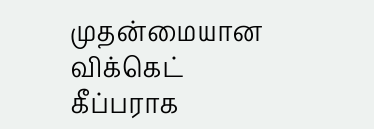முதன்மையான விக்கெட் கீப்பராக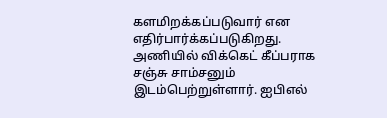களமிறக்கப்படுவார் என எதிர்பார்க்கப்படுகிறது. அணியில் விக்கெட் கீப்பராக சஞ்சு சாம்சனும் இடம்பெற்றுள்ளார். ஐபிஎல்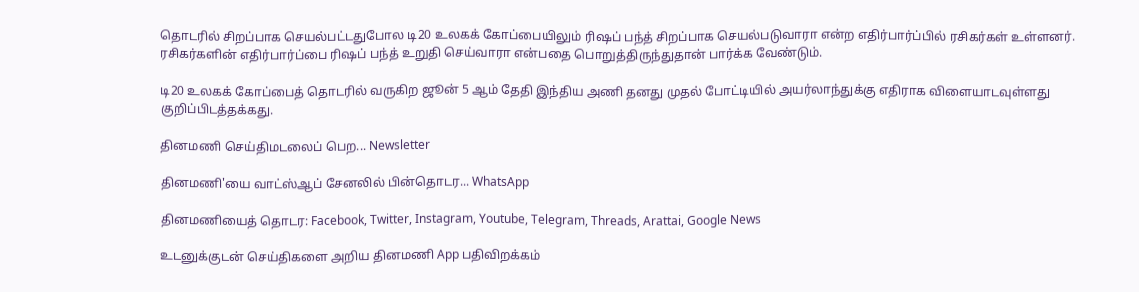தொடரில் சிறப்பாக செயல்பட்டதுபோல டி20 உலகக் கோப்பையிலும் ரிஷப் பந்த் சிறப்பாக செயல்படுவாரா என்ற எதிர்பார்ப்பில் ரசிகர்கள் உள்ளனர். ரசிகர்களின் எதிர்பார்ப்பை ரிஷப் பந்த் உறுதி செய்வாரா என்பதை பொறுத்திருந்துதான் பார்க்க வேண்டும்.

டி20 உலகக் கோப்பைத் தொடரில் வருகிற ஜூன் 5 ஆம் தேதி இந்திய அணி தனது முதல் போட்டியில் அயர்லாந்துக்கு எதிராக விளையாடவுள்ளது குறிப்பிடத்தக்கது.

தினமணி செய்திமடலைப் பெற... Newsletter

தினமணி'யை வாட்ஸ்ஆப் சேனலில் பின்தொடர... WhatsApp

தினமணியைத் தொடர: Facebook, Twitter, Instagram, Youtube, Telegram, Threads, Arattai, Google News

உடனுக்குடன் செய்திகளை அறிய தினமணி App பதிவிறக்கம்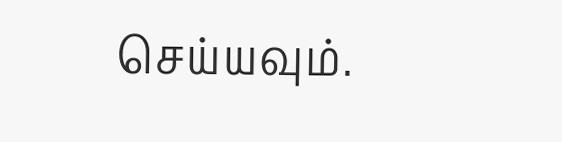செய்யவும்.